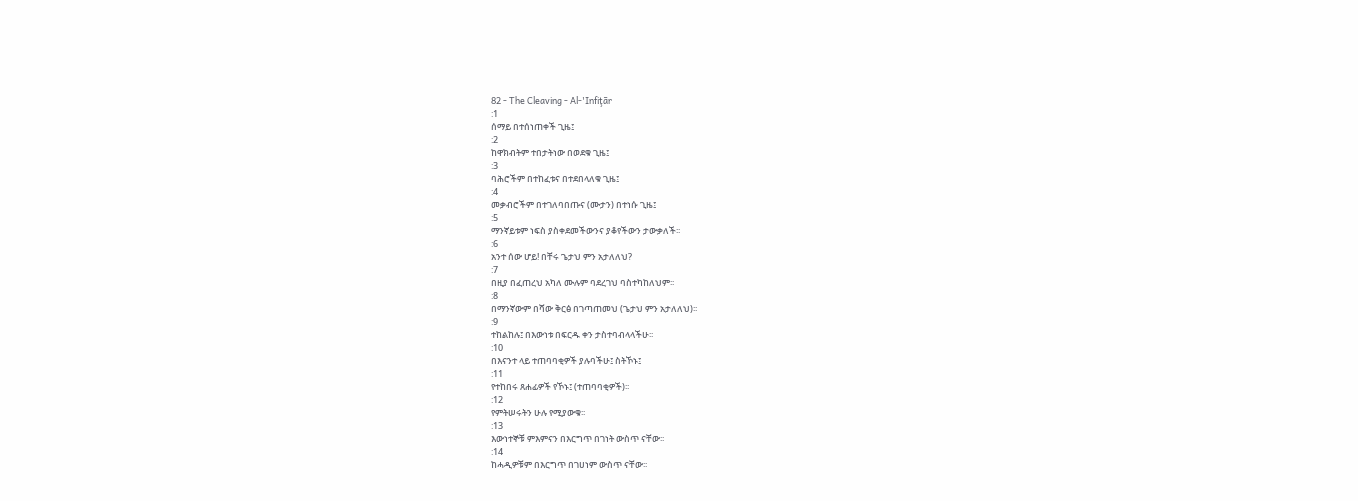82 - The Cleaving - Al-'Infiţār
:1
ሰማይ በተሰነጠቀች ጊዜ፤
:2
ከዋክብትም ተበታትነው በወደቁ ጊዜ፤
:3
ባሕሮችም በተከፈቱና በተደበላለቁ ጊዜ፤
:4
መቃብሮችም በተገለባበጡና (ሙታን) በተነሱ ጊዜ፤
:5
ማንኛይቱም ነፍስ ያስቀደመችውንና ያቆየችውን ታውቃለች፡፡
:6
አንተ ሰው ሆይ! በቸሩ ጌታህ ምን አታለለህ?
:7
በዚያ በፈጠረህ አካለ ሙሉም ባደረገህ ባስተካከለህም፡፡
:8
በማንኛውም በሻው ቅርፅ በገጣጠመህ (ጌታህ ምን አታለለህ)፡፡
:9
ተከልከሉ፤ በእውነቱ በፍርዱ ቀን ታስተባብላላችሁ፡፡
:10
በእናንተ ላይ ተጠባባቂዎች ያሉባችሁ፤ ስትኾኑ፤
:11
የተከበሩ ጸሐፊዎች የኾኑ፤ (ተጠባባቂዎች)፡፡
:12
የምትሠሩትን ሁሉ የሚያውቁ፡፡
:13
እውነተኞቹ ምእምናን በእርግጥ በገነት ውስጥ ናቸው፡፡
:14
ከሓዲዎቹም በእርግጥ በገሀነም ውስጥ ናቸው፡፡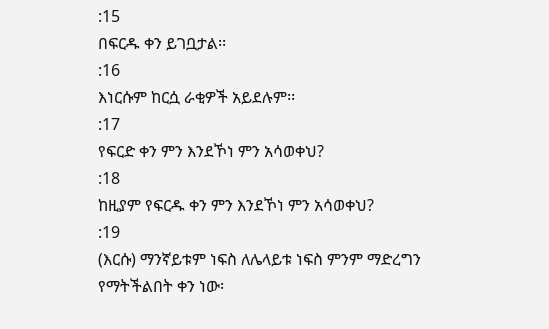:15
በፍርዱ ቀን ይገቧታል፡፡
:16
እነርሱም ከርሷ ራቂዎች አይደሉም፡፡
:17
የፍርድ ቀን ምን እንደኾነ ምን አሳወቀህ?
:18
ከዚያም የፍርዱ ቀን ምን እንደኾነ ምን አሳወቀህ?
:19
(እርሱ) ማንኛይቱም ነፍስ ለሌላይቱ ነፍስ ምንም ማድረግን የማትችልበት ቀን ነው፡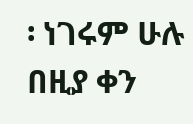፡ ነገሩም ሁሉ በዚያ ቀን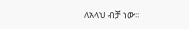ለአላህ ብቻ ነው፡፡